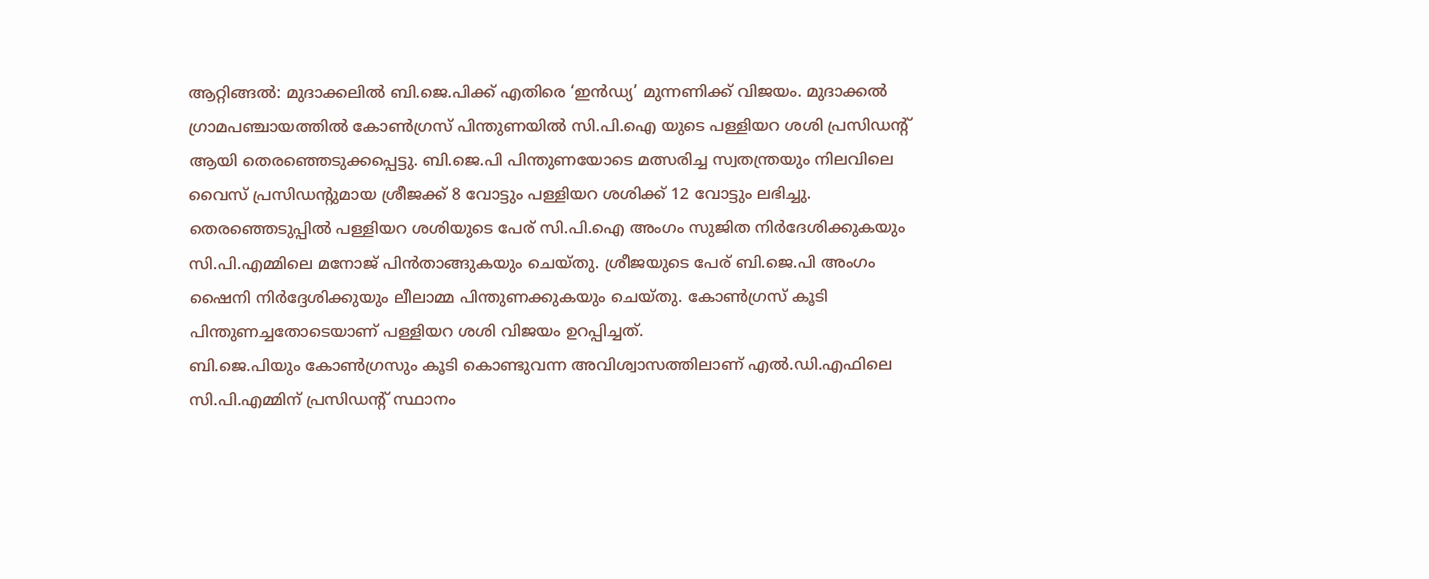ആറ്റിങ്ങൽ: മുദാക്കലിൽ ബി.ജെ.പിക്ക് എതിരെ ‘ഇൻഡ്യ’ മുന്നണിക്ക് വിജയം. മുദാക്കൽ ഗ്രാമപഞ്ചായത്തിൽ കോൺഗ്രസ് പിന്തുണയിൽ സി.പി.ഐ യുടെ പള്ളിയറ ശശി പ്രസിഡൻ്റ് ആയി തെരഞ്ഞെടുക്കപ്പെട്ടു. ബി.ജെ.പി പിന്തുണയോടെ മത്സരിച്ച സ്വതന്ത്രയും നിലവിലെ വൈസ് പ്രസിഡൻ്റുമായ ശ്രീജക്ക് 8 വോട്ടും പള്ളിയറ ശശിക്ക് 12 വോട്ടും ലഭിച്ചു.
തെരഞ്ഞെടുപ്പിൽ പള്ളിയറ ശശിയുടെ പേര് സി.പി.ഐ അംഗം സുജിത നിർദേശിക്കുകയും സി.പി.എമ്മിലെ മനോജ് പിൻതാങ്ങുകയും ചെയ്തു. ശ്രീജയുടെ പേര് ബി.ജെ.പി അംഗം ഷൈനി നിർദ്ദേശിക്കുയും ലീലാമ്മ പിന്തുണക്കുകയും ചെയ്തു. കോൺഗ്രസ് കൂടി പിന്തുണച്ചതോടെയാണ് പള്ളിയറ ശശി വിജയം ഉറപ്പിച്ചത്.
ബി.ജെ.പിയും കോൺഗ്രസും കൂടി കൊണ്ടുവന്ന അവിശ്വാസത്തിലാണ് എൽ.ഡി.എഫിലെ സി.പി.എമ്മിന് പ്രസിഡൻ്റ് സ്ഥാനം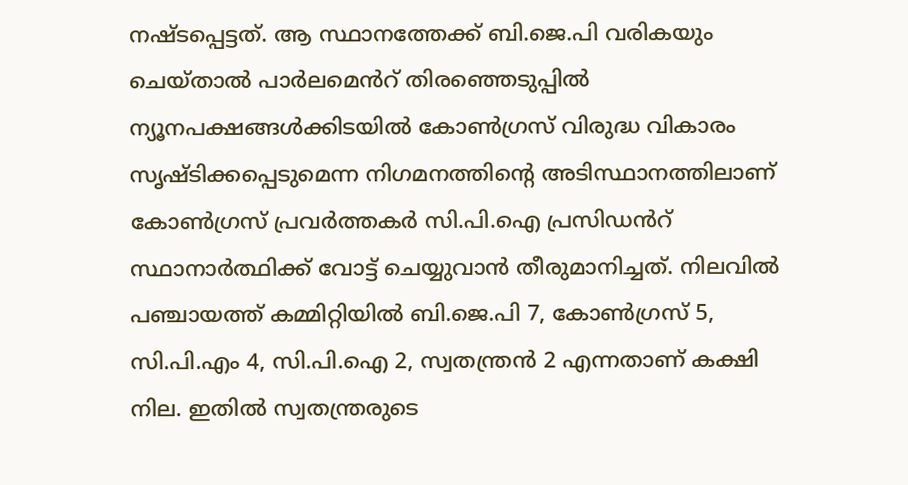നഷ്ടപ്പെട്ടത്. ആ സ്ഥാനത്തേക്ക് ബി.ജെ.പി വരികയും ചെയ്താൽ പാർലമെൻറ് തിരഞ്ഞെടുപ്പിൽ ന്യൂനപക്ഷങ്ങൾക്കിടയിൽ കോൺഗ്രസ് വിരുദ്ധ വികാരം സൃഷ്ടിക്കപ്പെടുമെന്ന നിഗമനത്തിൻ്റെ അടിസ്ഥാനത്തിലാണ് കോൺഗ്രസ് പ്രവർത്തകർ സി.പി.ഐ പ്രസിഡൻറ് സ്ഥാനാർത്ഥിക്ക് വോട്ട് ചെയ്യുവാൻ തീരുമാനിച്ചത്. നിലവിൽ പഞ്ചായത്ത് കമ്മിറ്റിയിൽ ബി.ജെ.പി 7, കോൺഗ്രസ് 5, സി.പി.എം 4, സി.പി.ഐ 2, സ്വതന്ത്രൻ 2 എന്നതാണ് കക്ഷി നില. ഇതിൽ സ്വതന്ത്രരുടെ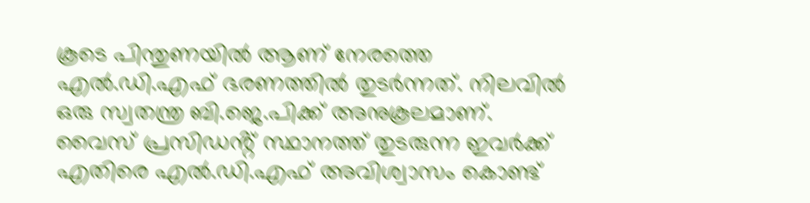കൂടെ പിന്തുണയിൽ ആണ് നേരത്തെ എൽ.ഡി.എഫ് ഭരണത്തിൽ തുടർന്നത്. നിലവിൽ ഒരു സ്വതന്ത്ര ബി.ജെ.പിക്ക് അനുകൂലമാണ്. വൈസ് പ്രസിഡൻ്റ് സ്ഥാനത്ത് തുടരുന്ന ഇവർക്ക് എതിരെ എൽ.ഡി.എഫ് അവിശ്വാസം കൊണ്ട്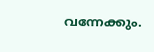വന്നേക്കും.